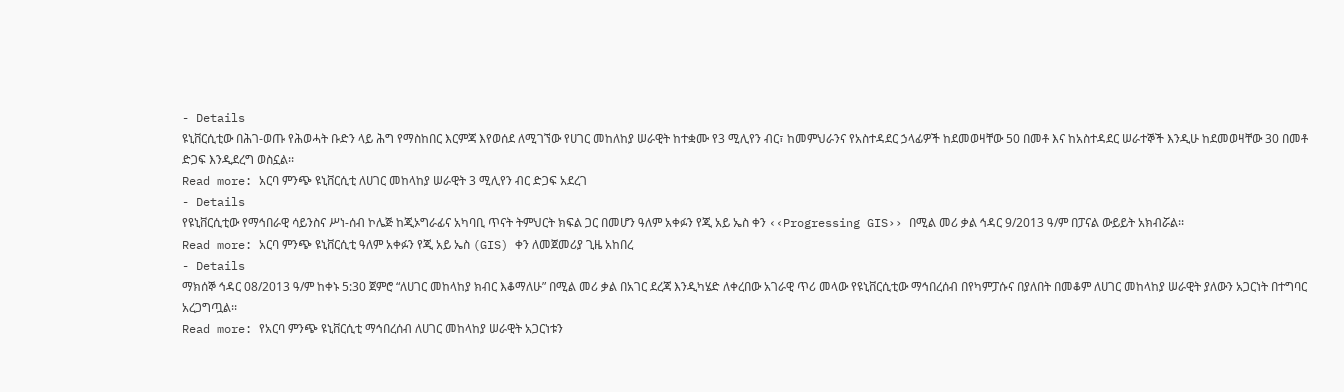- Details
ዩኒቨርሲቲው በሕገ-ወጡ የሕወሓት ቡድን ላይ ሕግ የማስከበር እርምጃ እየወሰደ ለሚገኘው የሀገር መከለከያ ሠራዊት ከተቋሙ የ3 ሚሊየን ብር፣ ከመምህራንና የአስተዳደር ኃላፊዎች ከደመወዛቸው 50 በመቶ እና ከአስተዳደር ሠራተኞች እንዲሁ ከደመወዛቸው 30 በመቶ ድጋፍ እንዲደረግ ወስኗል፡፡
Read more: አርባ ምንጭ ዩኒቨርሲቲ ለሀገር መከላከያ ሠራዊት 3 ሚሊየን ብር ድጋፍ አደረገ
- Details
የዩኒቨርሲቲው የማኅበራዊ ሳይንስና ሥነ-ሰብ ኮሌጅ ከጂኦግራፊና አካባቢ ጥናት ትምህርት ክፍል ጋር በመሆን ዓለም አቀፉን የጂ አይ ኤስ ቀን ‹‹Progressing GIS›› በሚል መሪ ቃል ኅዳር 9/2013 ዓ/ም በፓናል ውይይት አክብሯል፡፡
Read more: አርባ ምንጭ ዩኒቨርሲቲ ዓለም አቀፉን የጂ አይ ኤስ (GIS) ቀን ለመጀመሪያ ጊዜ አከበረ
- Details
ማክሰኞ ኅዳር 08/2013 ዓ/ም ከቀኑ 5:30 ጀምሮ “ለሀገር መከላከያ ክብር እቆማለሁ” በሚል መሪ ቃል በአገር ደረጃ እንዲካሄድ ለቀረበው አገራዊ ጥሪ መላው የዩኒቨርሲቲው ማኅበረሰብ በየካምፓሱና በያለበት በመቆም ለሀገር መከላከያ ሠራዊት ያለውን አጋርነት በተግባር አረጋግጧል፡፡
Read more: የአርባ ምንጭ ዩኒቨርሲቲ ማኅበረሰብ ለሀገር መከላከያ ሠራዊት አጋርነቱን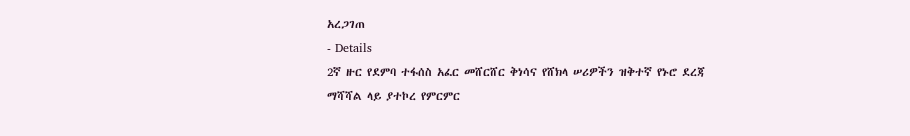አረጋገጠ
- Details
2ኛ ዙር የደምባ ተፋሰስ አፈር መሸርሸር ቅነሳና የሸክላ ሠሪዎችን ዝቅተኛ የኑሮ ደረጃ ማሻሻል ላይ ያተኮረ የምርምር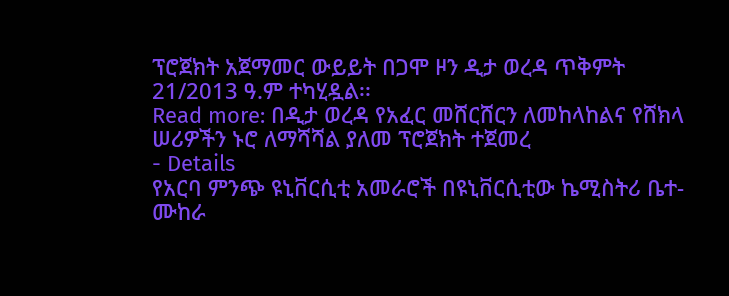ፕሮጀክት አጀማመር ውይይት በጋሞ ዞን ዲታ ወረዳ ጥቅምት 21/2013 ዓ.ም ተካሂዷል፡፡
Read more: በዲታ ወረዳ የአፈር መሸርሸርን ለመከላከልና የሸክላ ሠሪዎችን ኑሮ ለማሻሻል ያለመ ፕሮጀክት ተጀመረ
- Details
የአርባ ምንጭ ዩኒቨርሲቲ አመራሮች በዩኒቨርሲቲው ኬሚስትሪ ቤተ-ሙከራ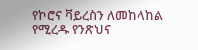የኮሮና ቫይረስን ለመከላከል የሚረዱ የንጽህና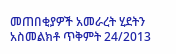መጠበቂያዎች አመራረት ሂደትን አስመልክቶ ጥቅምት 24/2013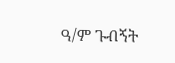ዓ/ም ጉብኝት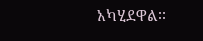አካሂደዋል፡፡